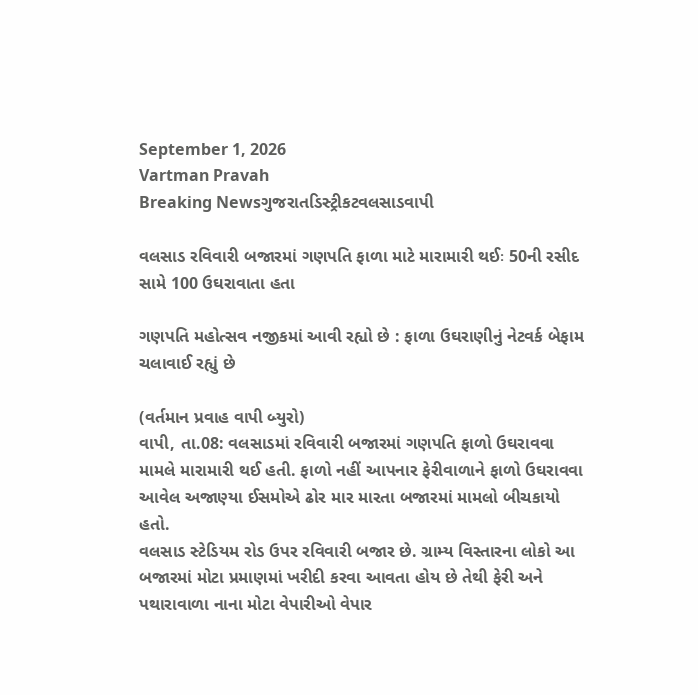September 1, 2026
Vartman Pravah
Breaking Newsગુજરાતડિસ્ટ્રીકટવલસાડવાપી

વલસાડ રવિવારી બજારમાં ગણપતિ ફાળા માટે મારામારી થઈઃ 50ની રસીદ સામે 100 ઉઘરાવાતા હતા

ગણપતિ મહોત્‍સવ નજીકમાં આવી રહ્યો છે : ફાળા ઉઘરાણીનું નેટવર્ક બેફામ ચલાવાઈ રહ્યું છે

(વર્તમાન પ્રવાહ વાપી બ્‍યુરો)
વાપી, તા.08: વલસાડમાં રવિવારી બજારમાં ગણપતિ ફાળો ઉઘરાવવા મામલે મારામારી થઈ હતી. ફાળો નહીં આપનાર ફેરીવાળાને ફાળો ઉઘરાવવા આવેલ અજાણ્‍યા ઈસમોએ ઢોર માર મારતા બજારમાં મામલો બીચકાયો હતો.
વલસાડ સ્‍ટેડિયમ રોડ ઉપર રવિવારી બજાર છે. ગ્રામ્‍ય વિસ્‍તારના લોકો આ બજારમાં મોટા પ્રમાણમાં ખરીદી કરવા આવતા હોય છે તેથી ફેરી અને પથારાવાળા નાના મોટા વેપારીઓ વેપાર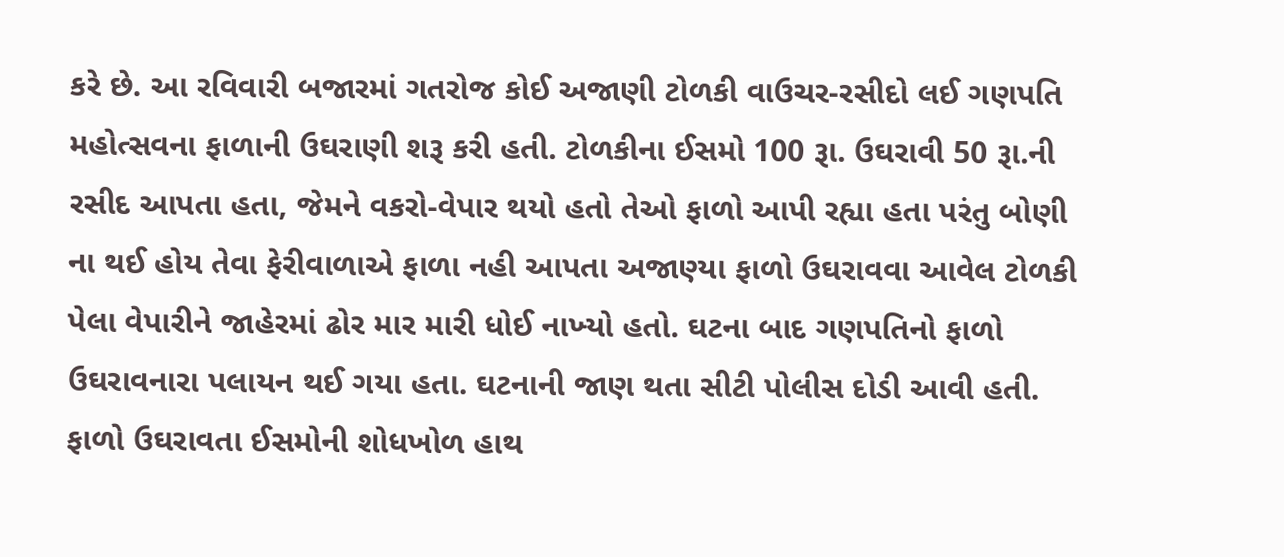કરે છે. આ રવિવારી બજારમાં ગતરોજ કોઈ અજાણી ટોળકી વાઉચર-રસીદો લઈ ગણપતિ મહોત્‍સવના ફાળાની ઉઘરાણી શરૂ કરી હતી. ટોળકીના ઈસમો 100 રૂા. ઉઘરાવી 50 રૂા.ની રસીદ આપતા હતા, જેમને વકરો-વેપાર થયો હતો તેઓ ફાળો આપી રહ્યા હતા પરંતુ બોણી ના થઈ હોય તેવા ફેરીવાળાએ ફાળા નહી આપતા અજાણ્‍યા ફાળો ઉઘરાવવા આવેલ ટોળકી પેલા વેપારીને જાહેરમાં ઢોર માર મારી ધોઈ નાખ્‍યો હતો. ઘટના બાદ ગણપતિનો ફાળો ઉઘરાવનારા પલાયન થઈ ગયા હતા. ઘટનાની જાણ થતા સીટી પોલીસ દોડી આવી હતી. ફાળો ઉઘરાવતા ઈસમોની શોધખોળ હાથ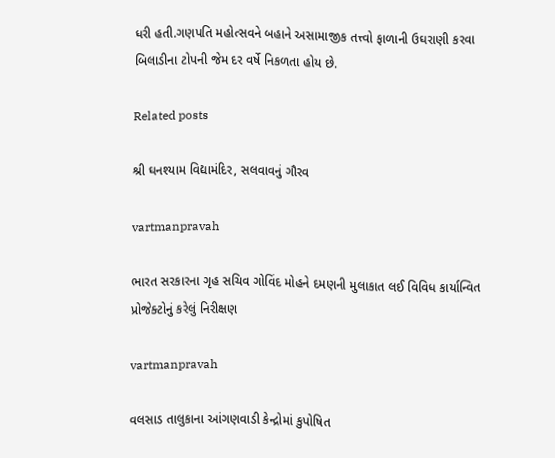ધરી હતી.ગણપતિ મહોત્‍સવને બહાને અસામાજીક તત્ત્વો ફાળાની ઉઘરાણી કરવા બિલાડીના ટોપની જેમ દર વર્ષે નિકળતા હોય છે.

Related posts

શ્રી ઘનશ્‍યામ વિદ્યામંદિર, સલવાવનું ગૌરવ

vartmanpravah

ભારત સરકારના ગૃહ સચિવ ગોવિંદ મોહને દમણની મુલાકાત લઈ વિવિધ કાર્યાન્‍વિત પ્રોજેક્‍ટોનું કરેલું નિરીક્ષણ

vartmanpravah

વલસાડ તાલુકાના આંગણવાડી કેન્‍દ્રોમાં કુપોષિત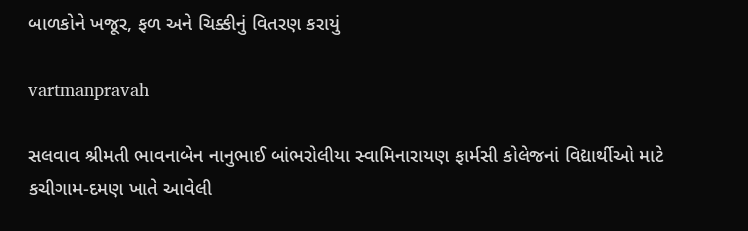બાળકોને ખજૂર, ફળ અને ચિક્કીનું વિતરણ કરાયું

vartmanpravah

સલવાવ શ્રીમતી ભાવનાબેન નાનુભાઈ બાંભરોલીયા સ્‍વામિનારાયણ ફાર્મસી કોલેજનાં વિદ્યાર્થીઓ માટે કચીગામ-દમણ ખાતે આવેલી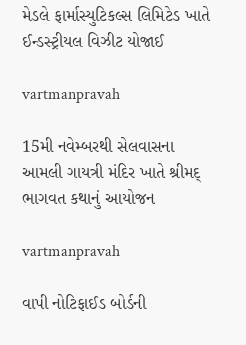મેડલે ફાર્માસ્‍યુટિકલ્‍સ લિમિટેડ ખાતે ઈન્‍ડસ્‍ટ્રીયલ વિઝીટ યોજાઈ

vartmanpravah

15મી નવેમ્‍બરથી સેલવાસના આમલી ગાયત્રી મંદિર ખાતે શ્રીમદ્‌ ભાગવત કથાનું આયોજન

vartmanpravah

વાપી નોટિફાઈડ બોર્ડની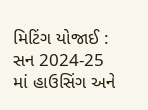મિટિંગ યોજાઈ : સન 2024-25 માં હાઉસિંગ અને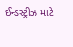ઈન્‍ડસ્‍ટ્રીઝ માટે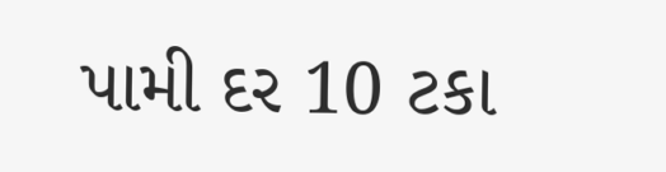પામી દર 10 ટકા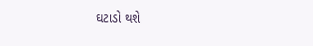ઘટાડો થશે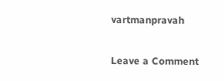vartmanpravah

Leave a Comment